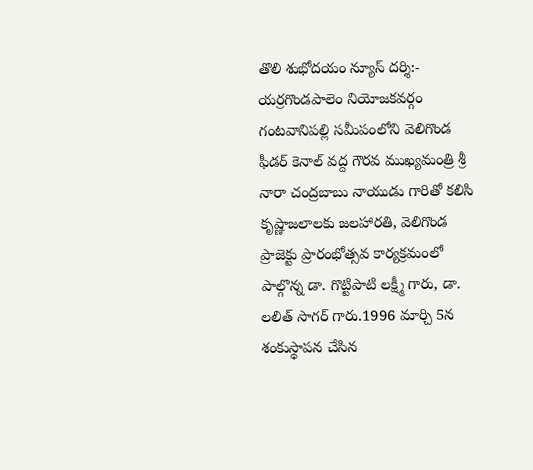తొలి శుభోదయం న్యూస్ దర్శి:-
యర్రగొండపాలెం నియోజకవర్గం గంటవానిపల్లి సమీపంలోని వెలిగొండ ఫీడర్ కెనాల్ వద్ద గౌరవ ముఖ్యమంత్రి శ్రీ నారా చంద్రబాబు నాయుడు గారితో కలిసి కృష్ణాజలాలకు జలహారతి, వెలిగొండ ప్రాజెక్టు ప్రారంభోత్సవ కార్యక్రమంలో పాల్గొన్న డా. గొట్టిపాటి లక్ష్మీ గారు, డా. లలిత్ సాగర్ గారు.1996 మార్చి 5న శంకుస్థాపన చేసిన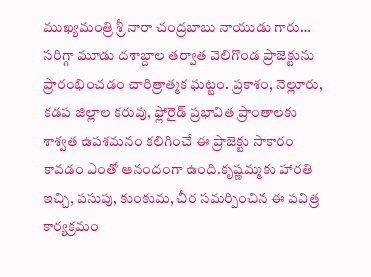ముఖ్యమంత్రి శ్రీ నారా చంద్రబాబు నాయుడు గారు… సరిగ్గా మూడు దశాబ్దాల తర్వాత వెలిగొండ ప్రాజెక్టును ప్రారంభించడం చారిత్రాత్మక ఘట్టం. ప్రకాశం, నెల్లూరు, కడప జిల్లాల కరువు, ఫ్లోరైడ్ ప్రభావిత ప్రాంతాలకు శాశ్వత ఉపశమనం కలిగించే ఈ ప్రాజెక్టు సాకారం కావడం ఎంతో ఆనందంగా ఉంది.కృష్ణమ్మకు హారతి ఇచ్చి, పసుపు, కుంకుమ, చీర సమర్పించిన ఈ పవిత్ర కార్యక్రమం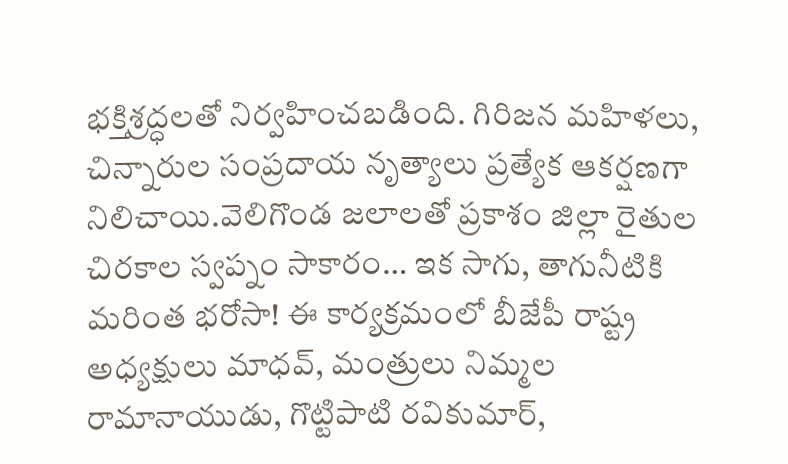భక్తిశ్రద్ధలతో నిర్వహించబడింది. గిరిజన మహిళలు, చిన్నారుల సంప్రదాయ నృత్యాలు ప్రత్యేక ఆకర్షణగా నిలిచాయి.వెలిగొండ జలాలతో ప్రకాశం జిల్లా రైతుల చిరకాల స్వప్నం సాకారం… ఇక సాగు, తాగునీటికి మరింత భరోసా! ఈ కార్యక్రమంలో బీజేపీ రాష్ట్ర అధ్యక్షులు మాధవ్, మంత్రులు నిమ్మల రామానాయుడు, గొట్టిపాటి రవికుమార్,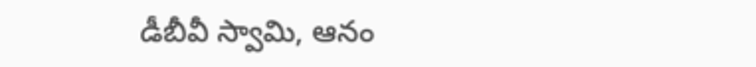డీబీవీ స్వామి, ఆనం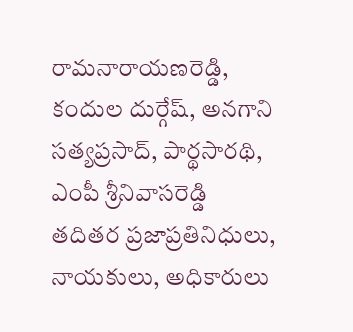రామనారాయణరెడ్డి, కందుల దుర్గేష్, అనగాని సత్యప్రసాద్, పార్థసారథి, ఎంపీ శ్రీనివాసరెడ్డి తదితర ప్రజాప్రతినిధులు, నాయకులు, అధికారులు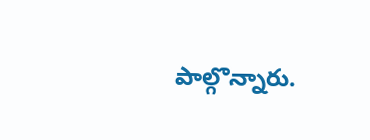పాల్గొన్నారు.